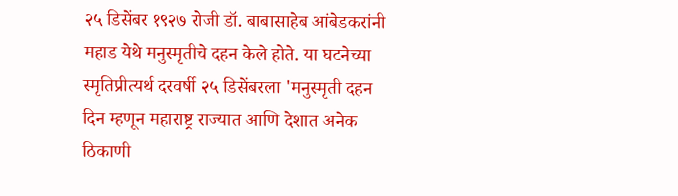२५ डिसेंबर १९२७ रोजी डॉ. बाबासाहेब आंबेडकरांनी महाड येथे मनुस्मृतीचे दहन केले होते. या घटनेच्या स्मृतिप्रीत्यर्थ दरवर्षी २५ डिसेंबरला 'मनुस्मृती दहन दिन म्हणून महाराष्ट्र राज्यात आणि देशात अनेक ठिकाणी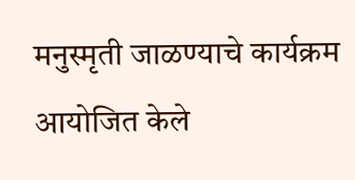मनुस्मृती जाळण्याचे कार्यक्रम आयोजित केले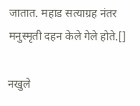जातात. महाड सत्याग्रह नंतर मनुस्मृती दहन केले गेले होते.[]

नखुले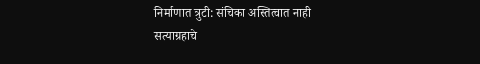निर्माणात त्रुटी: संचिका अस्तित्वात नाही
सत्याग्रहाचे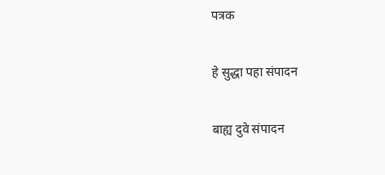पत्रक

हे सुद्धा पहा संपादन

बाह्य दुवे संपादन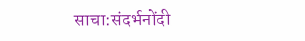साचा:संदर्भनोंदी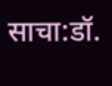साचा:डॉ.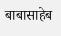बाबासाहेब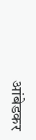आंबेडकर